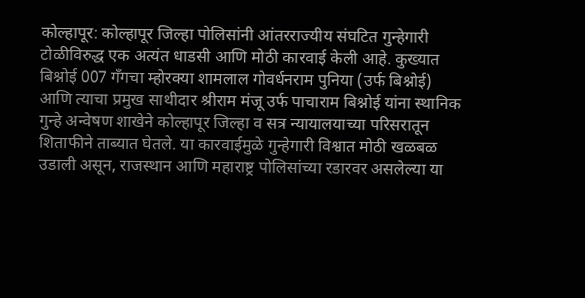कोल्हापूर: कोल्हापूर जिल्हा पोलिसांनी आंतरराज्यीय संघटित गुन्हेगारी टोळीविरुद्ध एक अत्यंत धाडसी आणि मोठी कारवाई केली आहे. कुख्यात बिश्नोई 007 गँगचा म्होरक्या शामलाल गोवर्धनराम पुनिया (उर्फ बिश्नोई) आणि त्याचा प्रमुख साथीदार श्रीराम मंजू उर्फ पाचाराम बिश्नोई यांना स्थानिक गुन्हे अन्वेषण शाखेने कोल्हापूर जिल्हा व सत्र न्यायालयाच्या परिसरातून शिताफीने ताब्यात घेतले. या कारवाईमुळे गुन्हेगारी विश्वात मोठी खळबळ उडाली असून, राजस्थान आणि महाराष्ट्र पोलिसांच्या रडारवर असलेल्या या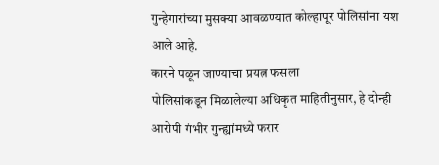गुन्हेगारांच्या मुसक्या आवळण्यात कोल्हापूर पोलिसांना यश आले आहे.
कारने पळून जाण्याचा प्रयत्न फसला
पोलिसांकडून मिळालेल्या अधिकृत माहितीनुसार, हे दोन्ही आरोपी गंभीर गुन्ह्यांमध्ये फरार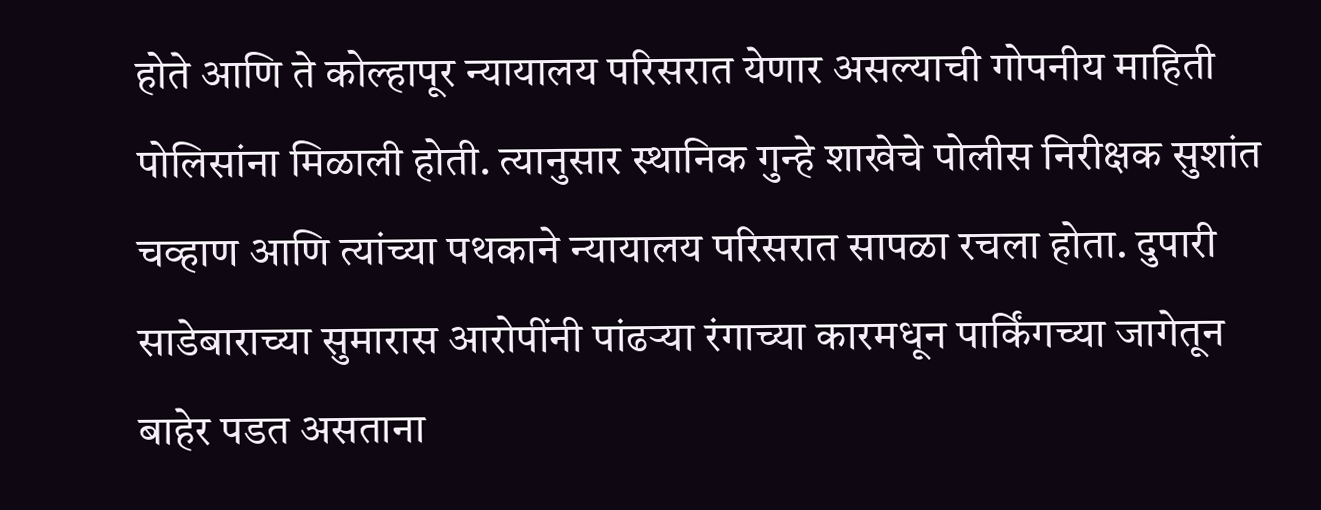होते आणि ते कोल्हापूर न्यायालय परिसरात येणार असल्याची गोपनीय माहिती पोलिसांना मिळाली होती. त्यानुसार स्थानिक गुन्हे शाखेचे पोलीस निरीक्षक सुशांत चव्हाण आणि त्यांच्या पथकाने न्यायालय परिसरात सापळा रचला होता. दुपारी साडेबाराच्या सुमारास आरोपींनी पांढऱ्या रंगाच्या कारमधून पार्किंगच्या जागेतून बाहेर पडत असताना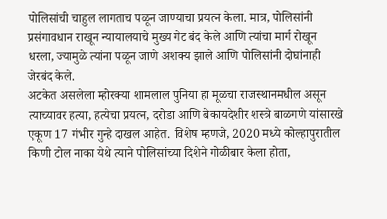पोलिसांची चाहुल लागताच पळून जाण्याचा प्रयत्न केला. मात्र, पोलिसांनी प्रसंगावधान राखून न्यायालयाचे मुख्य गेट बंद केले आणि त्यांचा मार्ग रोखून धरला, ज्यामुळे त्यांना पळून जाणे अशक्य झाले आणि पोलिसांनी दोघांनाही जेरबंद केले.
अटकेत असलेला म्होरक्या शामलाल पुनिया हा मूळचा राजस्थानमधील असून त्याच्यावर हत्या, हत्येचा प्रयत्न, दरोडा आणि बेकायदेशीर शस्त्रे बाळगणे यांसारखे एकूण 17 गंभीर गुन्हे दाखल आहेत. विशेष म्हणजे, 2020 मध्ये कोल्हापुरातील किणी टोल नाका येथे त्याने पोलिसांच्या दिशेने गोळीबार केला होता,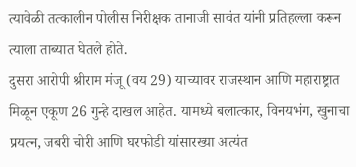त्यावेळी तत्कालीन पोलीस निरीक्षक तानाजी सावंत यांनी प्रतिहल्ला करून त्याला ताब्यात घेतले होते.
दुसरा आरोपी श्रीराम मंजू (वय 29) याच्यावर राजस्थान आणि महाराष्ट्रात मिळून एकूण 26 गुन्हे दाखल आहेत. यामध्ये बलात्कार, विनयभंग, खुनाचा प्रयत्न, जबरी चोरी आणि घरफोडी यांसारख्या अत्यंत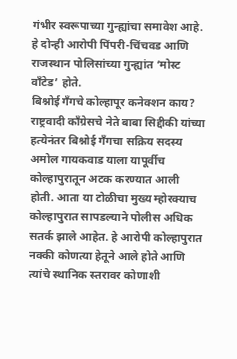गंभीर स्वरूपाच्या गुन्ह्यांचा समावेश आहे. हे दोन्ही आरोपी पिंपरी-चिंचवड आणि राजस्थान पोलिसांच्या गुन्ह्यांत ‘मोस्ट वाँटेड’ होते.
बिश्नोई गँगचे कोल्हापूर कनेक्शन काय?
राष्ट्रवादी काँग्रेसचे नेते बाबा सिद्दीकी यांच्या हत्येनंतर बिश्नोई गँगचा सक्रिय सदस्य अमोल गायकवाड याला यापूर्वीच कोल्हापुरातून अटक करण्यात आली होती. आता या टोळीचा मुख्य म्होरक्याच कोल्हापुरात सापडल्याने पोलीस अधिक सतर्क झाले आहेत. हे आरोपी कोल्हापुरात नक्की कोणत्या हेतूने आले होते आणि त्यांचे स्थानिक स्तरावर कोणाशी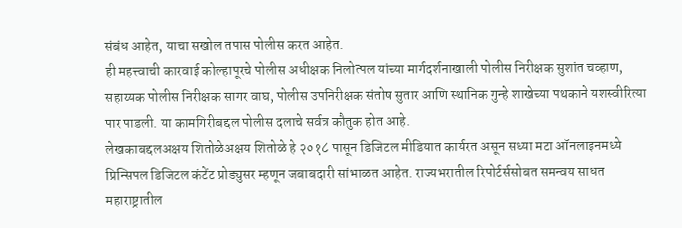संबंध आहेत, याचा सखोल तपास पोलीस करत आहेत.
ही महत्त्वाची कारवाई कोल्हापूरचे पोलीस अधीक्षक निलोत्पल यांच्या मार्गदर्शनाखाली पोलीस निरीक्षक सुशांत चव्हाण, सहाय्यक पोलीस निरीक्षक सागर वाघ, पोलीस उपनिरीक्षक संतोष सुतार आणि स्थानिक गुन्हे शाखेच्या पथकाने यशस्वीरित्या पार पाडली. या कामगिरीबद्दल पोलीस दलाचे सर्वत्र कौतुक होत आहे.
लेखकाबद्दलअक्षय शितोळेअक्षय शितोळे हे २०१८ पासून डिजिटल मीडियात कार्यरत असून सध्या मटा ऑनलाइनमध्ये प्रिन्सिपल डिजिटल कंटेंट प्रोड्युसर म्हणून जबाबदारी सांभाळत आहेत. राज्यभरातील रिपोर्टर्ससोबत समन्वय साधत महाराष्ट्रातील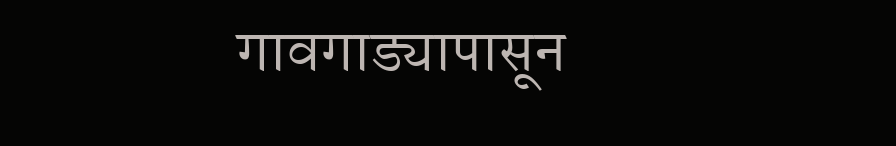गावगाड्यापासून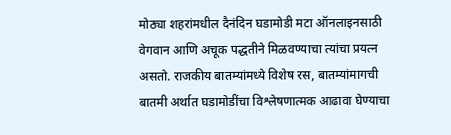मोठ्या शहरांमधील दैनंदिन घडामोडी मटा ऑनलाइनसाठी वेगवान आणि अचूक पद्धतीने मिळवण्याचा त्यांचा प्रयत्न असतो. राजकीय बातम्यांमध्ये विशेष रस, बातम्यांमागची बातमी अर्थात घडामोडींचा विश्लेषणात्मक आढावा घेण्याचा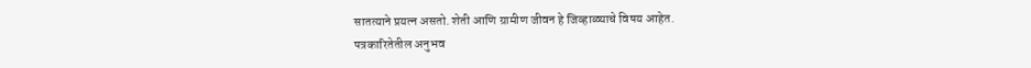सातत्याने प्रयत्न असतो. शेती आणि ग्रामीण जीवन हे जिव्हाळ्याचे विषय आहेत.
पत्रकारितेतील अनुभव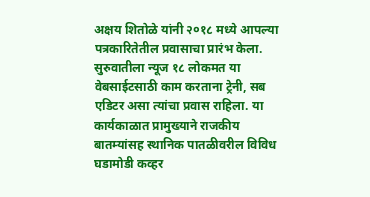अक्षय शितोळे यांनी २०१८ मध्ये आपल्या पत्रकारितेतील प्रवासाचा प्रारंभ केला. सुरुवातीला न्यूज १८ लोकमत या वेबसाईटसाठी काम करताना ट्रेनी, सब एडिटर असा त्यांचा प्रवास राहिला. या कार्यकाळात प्रामुख्याने राजकीय बातम्यांसह स्थानिक पातळीवरील विविध घडामोडी कव्हर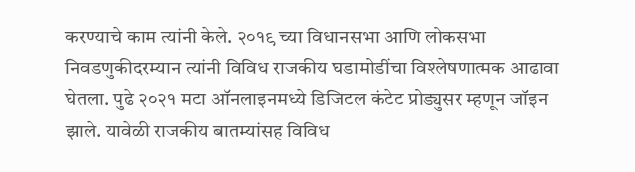करण्याचे काम त्यांनी केले. २०१९ च्या विधानसभा आणि लोकसभा निवडणुकीदरम्यान त्यांनी विविध राजकीय घडामोडींचा विश्लेषणात्मक आढावा घेतला. पुढे २०२१ मटा ऑनलाइनमध्ये डिजिटल कंटेट प्रोड्युसर म्हणून जॉइन झाले. यावेळी राजकीय बातम्यांसह विविध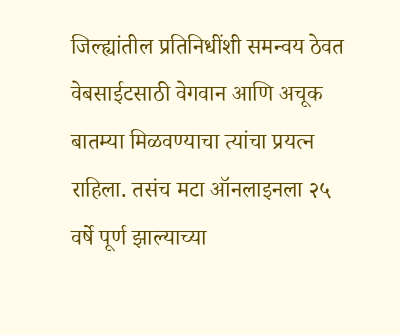जिल्ह्यांतील प्रतिनिधींशी समन्वय ठेवत वेबसाईटसाठी वेगवान आणि अचूक बातम्या मिळवण्याचा त्यांचा प्रयत्न राहिला. तसंच मटा ऑनलाइनला २५ वर्षे पूर्ण झाल्याच्या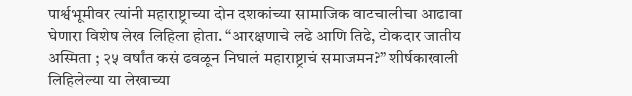पार्श्वभूमीवर त्यांनी महाराष्ट्राच्या दोन दशकांच्या सामाजिक वाटचालीचा आढावा घेणारा विशेष लेख लिहिला होता. “आरक्षणाचे लढे आणि तिढे, टोकदार जातीय अस्मिता ; २५ वर्षांत कसं ढवळून निघालं महाराष्ट्राचं समाजमन?” शीर्षकाखाली लिहिलेल्या या लेखाच्या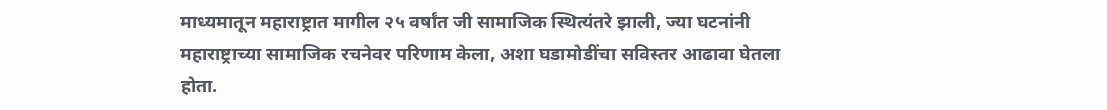माध्यमातून महाराष्ट्रात मागील २५ वर्षांत जी सामाजिक स्थित्यंतरे झाली, ज्या घटनांनी महाराष्ट्राच्या सामाजिक रचनेवर परिणाम केला, अशा घडामोडींचा सविस्तर आढावा घेतला होता.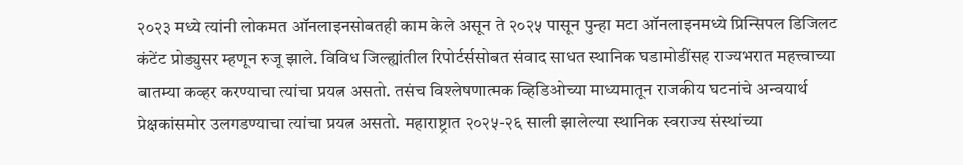२०२३ मध्ये त्यांनी लोकमत ऑनलाइनसोबतही काम केले असून ते २०२५ पासून पुन्हा मटा ऑनलाइनमध्ये प्रिन्सिपल डिजिलट कंटेंट प्रोड्युसर म्हणून रुजू झाले. विविध जिल्ह्यांतील रिपोर्टर्ससोबत संवाद साधत स्थानिक घडामोडींसह राज्यभरात महत्त्वाच्या बातम्या कव्हर करण्याचा त्यांचा प्रयत्न असतो. तसंच विश्लेषणात्मक व्हिडिओच्या माध्यमातून राजकीय घटनांचे अन्वयार्थ प्रेक्षकांसमोर उलगडण्याचा त्यांचा प्रयत्न असतो. महाराष्ट्रात २०२५-२६ साली झालेल्या स्थानिक स्वराज्य संस्थांच्या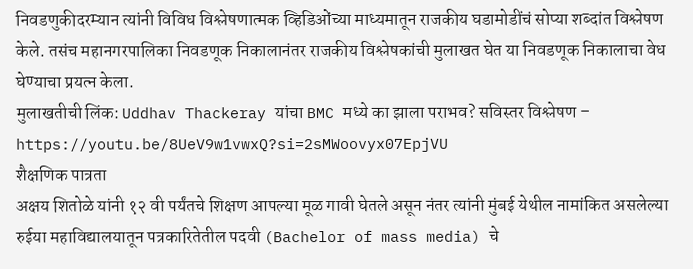निवडणुकीदरम्यान त्यांनी विविध विश्लेषणात्मक व्हिडिओंच्या माध्यमातून राजकीय घडामोडींचं सोप्या शब्दांत विश्लेषण केले. तसंच महानगरपालिका निवडणूक निकालानंतर राजकीय विश्लेषकांची मुलाखत घेत या निवडणूक निकालाचा वेध घेण्याचा प्रयत्न केला.
मुलाखतीची लिंक: Uddhav Thackeray यांचा BMC मध्ये का झाला पराभव? सविस्तर विश्लेषण – https://youtu.be/8UeV9w1vwxQ?si=2sMWoovyx07EpjVU
शैक्षणिक पात्रता
अक्षय शितोळे यांनी १२ वी पर्यंतचे शिक्षण आपल्या मूळ गावी घेतले असून नंतर त्यांनी मुंबई येथील नामांकित असलेल्या रुईया महाविद्यालयातून पत्रकारितेतील पदवी (Bachelor of mass media) चे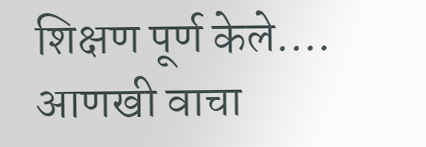शिक्षण पूर्ण केले.… आणखी वाचा